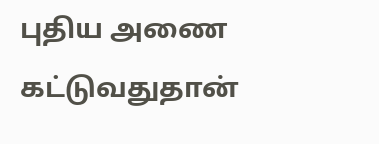புதிய அணை கட்டுவதுதான்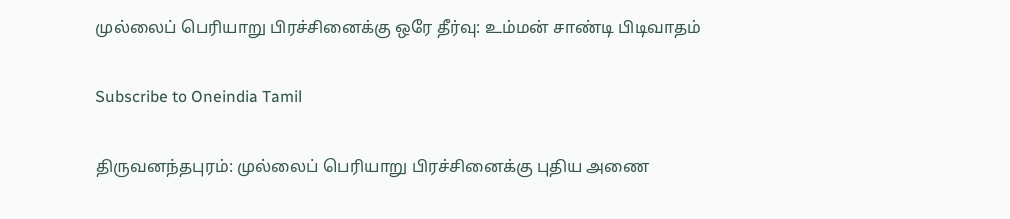முல்லைப் பெரியாறு பிரச்சினைக்கு ஒரே தீர்வு: உம்மன் சாண்டி பிடிவாதம்

Subscribe to Oneindia Tamil

திருவனந்தபுரம்: முல்லைப் பெரியாறு பிரச்சினைக்கு புதிய அணை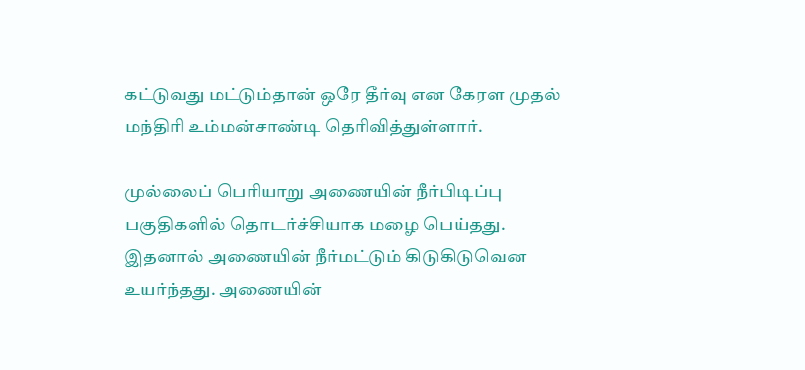கட்டுவது மட்டும்தான் ஒரே தீர்வு என கேரள முதல் மந்திரி உம்மன்சாண்டி தெரிவித்துள்ளார்.

முல்லைப் பெரியாறு அணையின் நீர்பிடிப்பு பகுதிகளில் தொடர்ச்சியாக மழை பெய்தது. இதனால் அணையின் நீர்மட்டும் கிடுகிடுவென உயர்ந்தது. அணையின்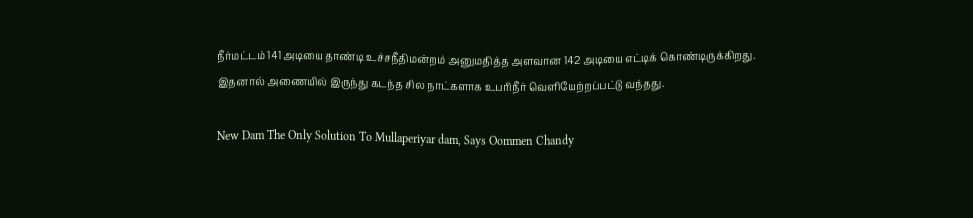நீர்மட்டம் 141 அடியை தாண்டி உச்சநீதிமன்றம் அனுமதித்த அளவான 142 அடியை எட்டிக் கொண்டிருக்கிறது. இதனால் அணையில் இருந்து கடந்த சில நாட்களாக உபரிநீர் வெளியேற்றப்பட்டு வந்தது.

New Dam The Only Solution To Mullaperiyar dam, Says Oommen Chandy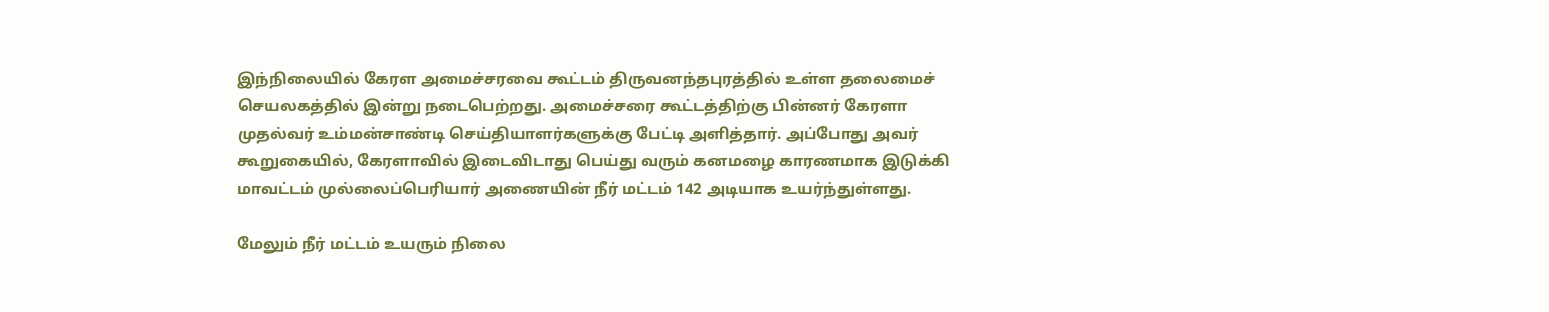இந்நிலையில் கேரள அமைச்சரவை கூட்டம் திருவனந்தபுரத்தில் உள்ள தலைமைச் செயலகத்தில் இன்று நடைபெற்றது. அமைச்சரை கூட்டத்திற்கு பின்னர் கேரளா முதல்வர் உம்மன்சாண்டி செய்தியாளர்களுக்கு பேட்டி அளித்தார். அப்போது அவர் கூறுகையில், கேரளாவில் இடைவிடாது பெய்து வரும் கனமழை காரணமாக இடுக்கி மாவட்டம் முல்லைப்பெரியார் அணையின் நீர் மட்டம் 142 அடியாக உயர்ந்துள்ளது.

மேலும் நீர் மட்டம் உயரும் நிலை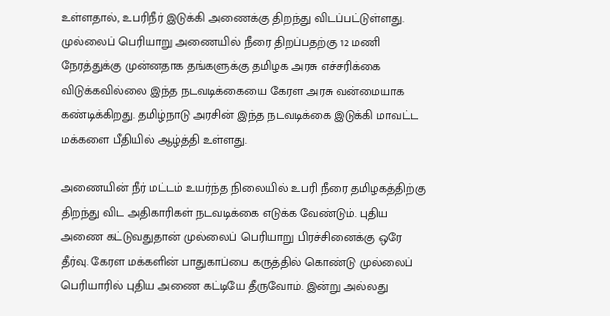உள்ளதால், உபரிநீர் இடுக்கி அணைக்கு திறந்து விடப்பட்டுள்ளது. முல்லைப் பெரியாறு அணையில் நீரை திறப்பதற்கு 12 மணி நேரத்துக்கு முன்னதாக தங்களுக்கு தமிழக அரசு எச்சரிக்கை விடுக்கவில்லை இந்த நடவடிக்கையை கேரள அரசு வன்மையாக கண்டிக்கிறது. தமிழ்நாடு அரசின் இந்த நடவடிக்கை இடுக்கி மாவட்ட மக்களை பீதியில் ஆழ்த்தி உள்ளது.

அணையின் நீர் மட்டம் உயர்ந்த நிலையில் உபரி நீரை தமிழகத்திற்கு திறந்து விட அதிகாரிகள் நடவடிக்கை எடுக்க வேண்டும். புதிய அணை கட்டுவதுதான் முல்லைப் பெரியாறு பிரச்சினைக்கு ஒரே தீர்வு. கேரள மக்களின் பாதுகாப்பை கருத்தில் கொண்டு முல்லைப் பெரியாரில் புதிய அணை கட்டியே தீருவோம். இன்று அல்லது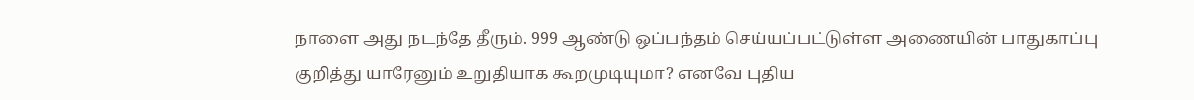நாளை அது நடந்தே தீரும். 999 ஆண்டு ஒப்பந்தம் செய்யப்பட்டுள்ள அணையின் பாதுகாப்பு குறித்து யாரேனும் உறுதியாக கூறமுடியுமா? எனவே புதிய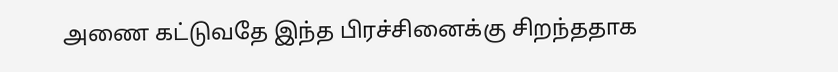அணை கட்டுவதே இந்த பிரச்சினைக்கு சிறந்ததாக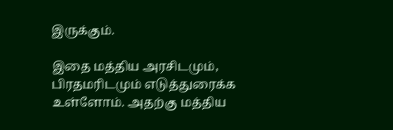இருக்கும்.

இதை மத்திய அரசிடமும், பிரதமரிடமும் எடுத்துரைக்க உள்ளோம். அதற்கு மத்திய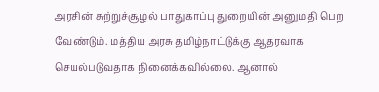அரசின் சுற்றுச்சூழல் பாதுகாப்பு துறையின் அனுமதி பெற வேண்டும். மத்திய அரசு தமிழ்நாட்டுக்கு ஆதரவாக செயல்படுவதாக நினைக்கவில்லை. ஆனால்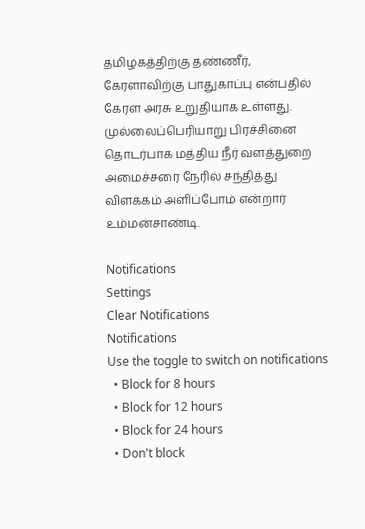தமிழகத்திற்கு தண்ணீர், கேரளாவிற்கு பாதுகாப்பு என்பதில் கேரள அரசு உறுதியாக உள்ளது. முல்லைப்பெரியாறு பிரச்சினை தொடர்பாக மத்திய நீர் வளத்துறை அமைச்சரை நேரில் சந்தித்து விளக்கம் அளிப்போம் என்றார் உம்மன்சாண்டி.

Notifications
Settings
Clear Notifications
Notifications
Use the toggle to switch on notifications
  • Block for 8 hours
  • Block for 12 hours
  • Block for 24 hours
  • Don't block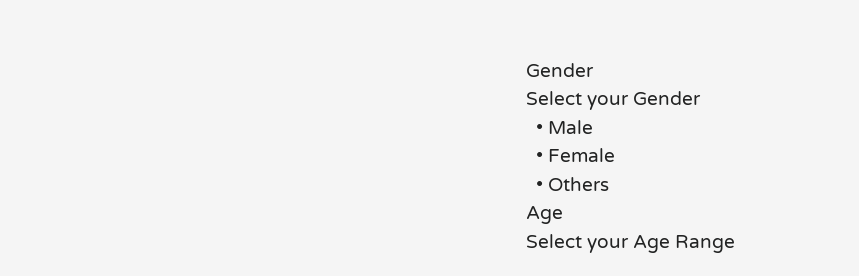Gender
Select your Gender
  • Male
  • Female
  • Others
Age
Select your Age Range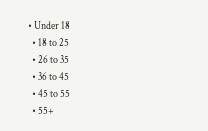• Under 18
  • 18 to 25
  • 26 to 35
  • 36 to 45
  • 45 to 55
  • 55+